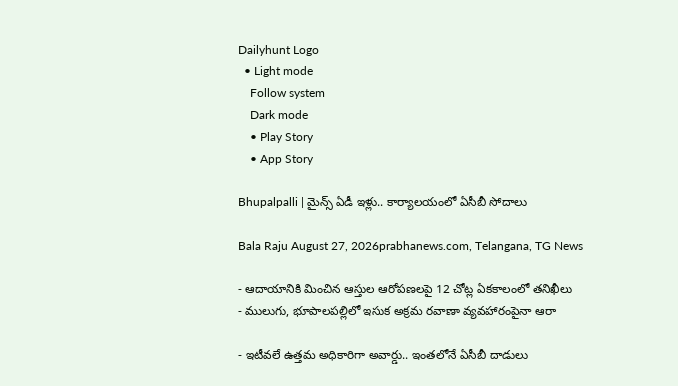Dailyhunt Logo
  • Light mode
    Follow system
    Dark mode
    • Play Story
    • App Story

Bhupalpalli | మైన్స్‌ ఏడీ ఇళ్లు.. కార్యాలయంలో ఏసీబీ సోదాలు

Bala Raju August 27, 2026prabhanews.com, Telangana, TG News

- ఆదాయానికి మించిన ఆస్తుల ఆరోపణలపై 12 చోట్ల ఏకకాలంలో తనిఖీలు
- ములుగు, భూపాలపల్లిలో ఇసుక అక్రమ రవాణా వ్యవహారంపైనా ఆరా

- ఇటీవలే ఉత్తమ అధికారిగా అవార్డు.. ఇంతలోనే ఏసీబీ దాడులు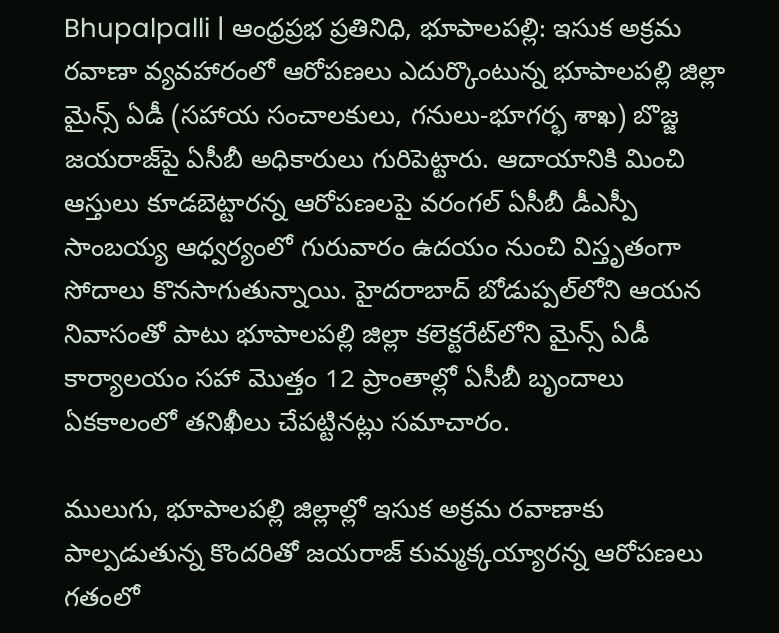Bhupalpalli | ఆంధ్రప్రభ ప్రతినిధి, భూపాలపల్లి: ఇసుక అక్రమ రవాణా వ్యవహారంలో ఆరోపణలు ఎదుర్కొంటున్న భూపాలపల్లి జిల్లా మైన్స్‌ ఏడీ (సహాయ సంచాలకులు, గనులు-భూగర్భ శాఖ) బొజ్జ జయరాజ్‌పై ఏసీబీ అధికారులు గురిపెట్టారు. ఆదాయానికి మించి ఆస్తులు కూడబెట్టారన్న ఆరోపణలపై వరంగల్‌ ఏసీబీ డీఎస్పీ సాంబయ్య ఆధ్వర్యంలో గురువారం ఉదయం నుంచి విస్తృతంగా సోదాలు కొనసాగుతున్నాయి. హైదరాబాద్‌ బోడుప్పల్‌లోని ఆయన నివాసంతో పాటు భూపాలపల్లి జిల్లా కలెక్టరేట్‌లోని మైన్స్‌ ఏడీ కార్యాలయం సహా మొత్తం 12 ప్రాంతాల్లో ఏసీబీ బృందాలు ఏకకాలంలో తనిఖీలు చేపట్టినట్లు సమాచారం.

ములుగు, భూపాలపల్లి జిల్లాల్లో ఇసుక అక్రమ రవాణాకు పాల్పడుతున్న కొందరితో జయరాజ్‌ కుమ్మక్కయ్యారన్న ఆరోపణలు గతంలో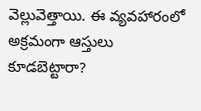వెల్లువెత్తాయి. ఈ వ్యవహారంలో అక్రమంగా ఆస్తులు కూడబెట్టారా?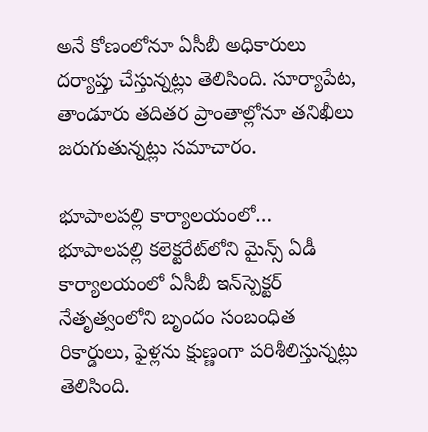అనే కోణంలోనూ ఏసీబీ అధికారులు దర్యాప్తు చేస్తున్నట్లు తెలిసింది. సూర్యాపేట, తాండూరు తదితర ప్రాంతాల్లోనూ తనిఖీలు జరుగుతున్నట్లు సమాచారం.

భూపాలపల్లి కార్యాలయంలో…
భూపాలపల్లి కలెక్టరేట్‌లోని మైన్స్‌ ఏడీ కార్యాలయంలో ఏసీబీ ఇన్‌స్పెక్టర్‌ నేతృత్వంలోని బృందం సంబంధిత రికార్డులు, ఫైళ్లను క్షుణ్ణంగా పరిశీలిస్తున్నట్లు తెలిసింది.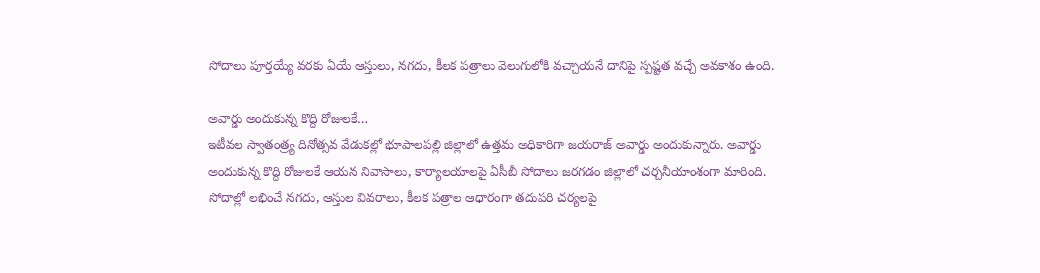సోదాలు పూర్తయ్యే వరకు ఏయే ఆస్తులు, నగదు, కీలక పత్రాలు వెలుగులోకి వచ్చాయనే దానిపై స్పష్టత వచ్చే అవకాశం ఉంది.

అవార్డు అందుకున్న కొద్ది రోజులకే…
ఇటీవల స్వాతంత్ర్య దినోత్సవ వేడుకల్లో భూపాలపల్లి జిల్లాలో ఉత్తమ అధికారిగా జయరాజ్‌ అవార్డు అందుకున్నారు. అవార్డు అందుకున్న కొద్ది రోజులకే ఆయన నివాసాలు, కార్యాలయాలపై ఏసీబీ సోదాలు జరగడం జిల్లాలో చర్చనీయాంశంగా మారింది. సోదాల్లో లభించే నగదు, ఆస్తుల వివరాలు, కీలక పత్రాల ఆధారంగా తదుపరి చర్యలపై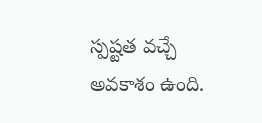స్పష్టత వచ్చే అవకాశం ఉంది.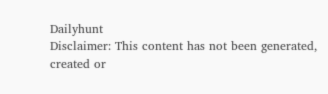Dailyhunt
Disclaimer: This content has not been generated, created or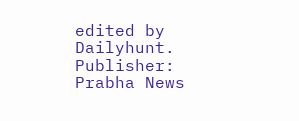edited by Dailyhunt. Publisher: Prabha News